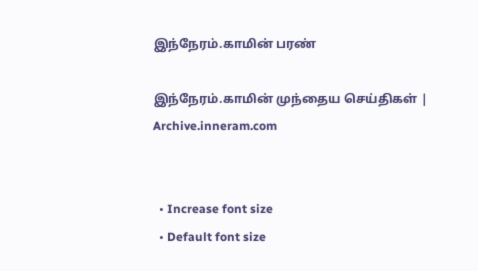இந்நேரம்.காமின் பரண்

இந்நேரம்.காமின் முந்தைய செய்திகள் | Archive.inneram.com


  • Increase font size
  • Default font size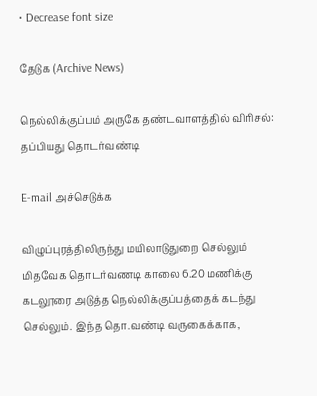• Decrease font size

தேடுக (Archive News)

நெல்லிக்குப்பம் அருகே தண்டவாளத்தில் விரிசல்: தப்பியது தொடர்வண்டி

E-mail அச்செடுக்க

விழுப்புரத்திலிருந்து மயிலாடுதுறை செல்லும் மிதவேக தொடர்வணடி காலை 6.20 மணிக்கு கடலூரை அடுத்த நெல்லிக்குப்பத்தைக் கடந்து செல்லும். இந்த தொ.வண்டி வருகைக்காக,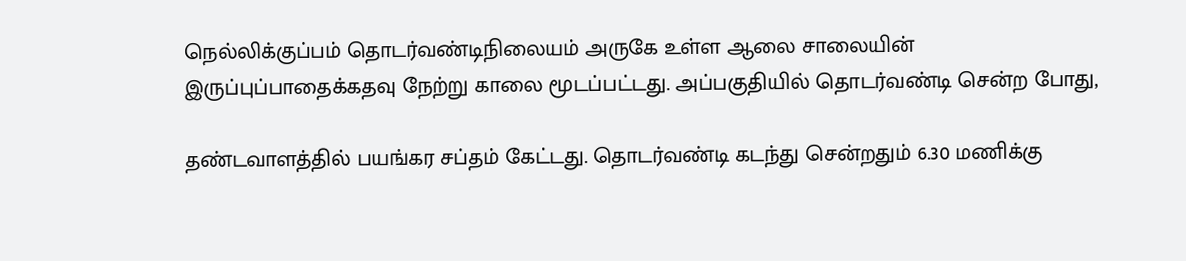நெல்லிக்குப்பம் தொடர்வண்டிநிலையம் அருகே உள்ள ஆலை சாலையின் இருப்புப்பாதைக்கதவு நேற்று காலை மூடப்பட்டது. அப்பகுதியில் தொடர்வண்டி சென்ற போது,

தண்டவாளத்தில் பயங்கர சப்தம் கேட்டது. தொடர்வண்டி கடந்து சென்றதும் 6.30 மணிக்கு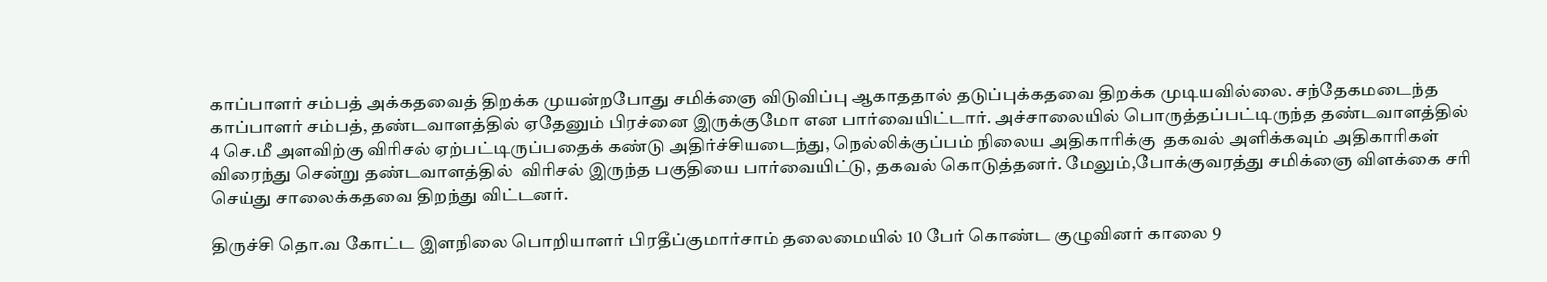காப்பாளர் சம்பத் அக்கதவைத் திறக்க முயன்றபோது சமிக்ஞை விடுவிப்பு ஆகாததால் தடுப்புக்கதவை திறக்க முடியவில்லை. சந்தேகமடைந்த காப்பாளர் சம்பத், தண்டவாளத்தில் ஏதேனும் பிரச்னை இருக்குமோ என பார்வையிட்டார். அச்சாலையில் பொருத்தப்பட்டிருந்த தண்டவாளத்தில் 4 செ.மீ அளவிற்கு விரிசல் ஏற்பட்டிருப்பதைக் கண்டு அதிர்ச்சியடைந்து, நெல்லிக்குப்பம் நிலைய அதிகாரிக்கு  தகவல் அளிக்கவும் அதிகாரிகள் விரைந்து சென்று தண்டவாளத்தில்  விரிசல் இருந்த பகுதியை பார்வையிட்டு, தகவல் கொடுத்தனர். மேலும்,போக்குவரத்து சமிக்ஞை விளக்கை சரி செய்து சாலைக்கதவை திறந்து விட்டனர்.

திருச்சி தொ.வ கோட்ட இளநிலை பொறியாளர் பிரதீப்குமார்சாம் தலைமையில் 10 பேர் கொண்ட குழுவினர் காலை 9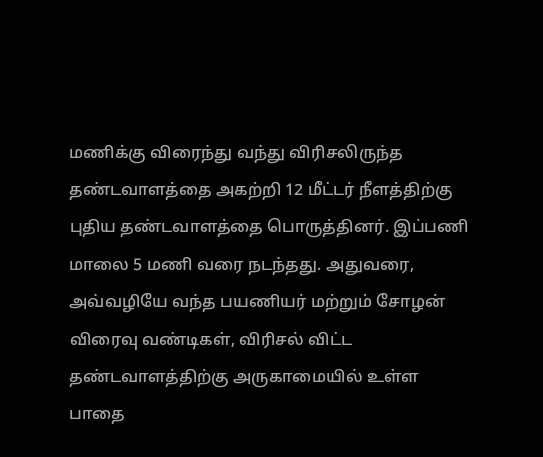மணிக்கு விரைந்து வந்து விரிசலிருந்த தண்டவாளத்தை அகற்றி 12 மீட்டர் நீளத்திற்கு புதிய தண்டவாளத்தை பொருத்தினர். இப்பணி மாலை 5 மணி வரை நடந்தது. அதுவரை, அவ்வழியே வந்த பயணியர் மற்றும் சோழன் விரைவு வண்டிகள், விரிசல் விட்ட தண்டவாளத்திற்கு அருகாமையில் உள்ள பாதை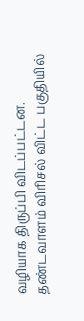வழியாக திருப்பி விடப்பட்டன. தண்டவாளம் விரிசல் விட்ட பகுதியில்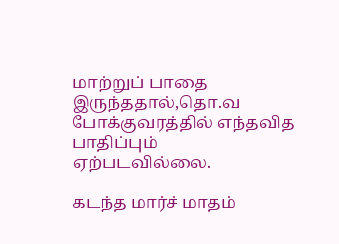மாற்றுப் பாதை இருந்ததால்,தொ.வ போக்குவரத்தில் எந்தவித பாதிப்பும் ஏற்படவில்லை.

கடந்த மார்ச் மாதம்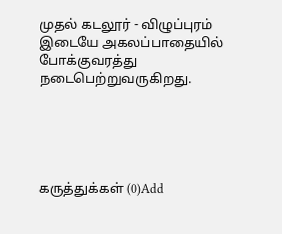முதல் கடலூர் - விழுப்புரம் இடையே அகலப்பாதையில் போக்குவரத்து நடைபெற்றுவருகிறது.





கருத்துக்கள் (0)Add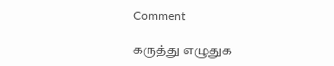Comment

கருத்து எழுதுக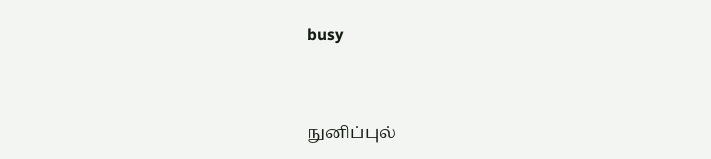busy


நுனிப்புல்